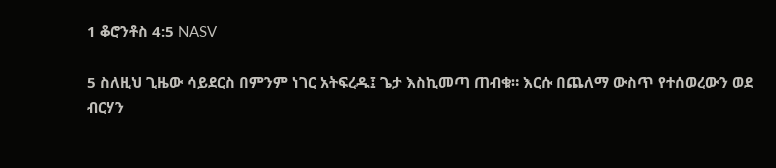1 ቆሮንቶስ 4:5 NASV

5 ስለዚህ ጊዜው ሳይደርስ በምንም ነገር አትፍረዱ፤ ጌታ እስኪመጣ ጠብቁ። እርሱ በጨለማ ውስጥ የተሰወረውን ወደ ብርሃን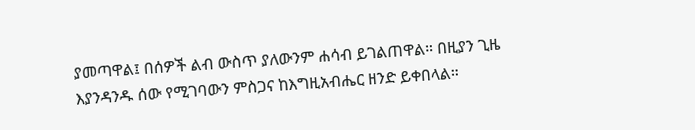ያመጣዋል፤ በሰዎች ልብ ውስጥ ያለውንም ሐሳብ ይገልጠዋል። በዚያን ጊዜ እያንዳንዱ ሰው የሚገባውን ምስጋና ከእግዚአብሔር ዘንድ ይቀበላል።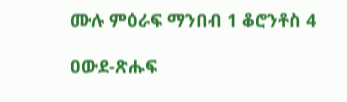ሙሉ ምዕራፍ ማንበብ 1 ቆሮንቶስ 4

ዐውደ-ጽሑፍ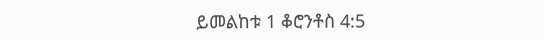ይመልከቱ 1 ቆሮንቶስ 4:5